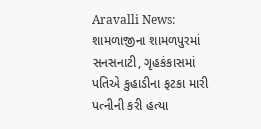Aravalli News: શામળાજીના શામળપુરમાં સનસનાટી, ગૃહકંકાસમાં પતિએ કુહાડીના ફટકા મારી પત્નીની કરી હત્યા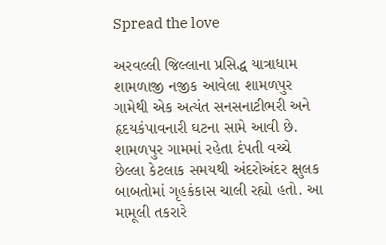Spread the love

અરવલ્લી જિલ્લાના પ્રસિદ્ધ યાત્રાધામ શામળાજી નજીક આવેલા શામળપુર ગામેથી એક અત્યંત સનસનાટીભરી અને હૃદયકંપાવનારી ઘટના સામે આવી છે. શામળપુર ગામમાં રહેતા દંપતી વચ્ચે છેલ્લા કેટલાક સમયથી અંદરોઅંદર ક્ષુલક બાબતોમાં ગૃહકંકાસ ચાલી રહ્યો હતો. આ મામૂલી તકરારે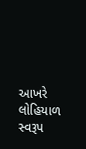આખરે લોહિયાળ સ્વરૂપ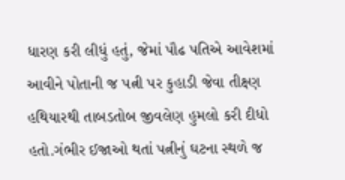ધારણ કરી લીધું હતું, જેમાં પૌઢ પતિએ આવેશમાં આવીને પોતાની જ પત્ની પર કુહાડી જેવા તીક્ષ્‍ણ હથિયારથી તાબડતોબ જીવલેણ હુમલો કરી દીધો હતો.ગંભીર ઈજાઓ થતાં પત્નીનું ઘટના સ્થળે જ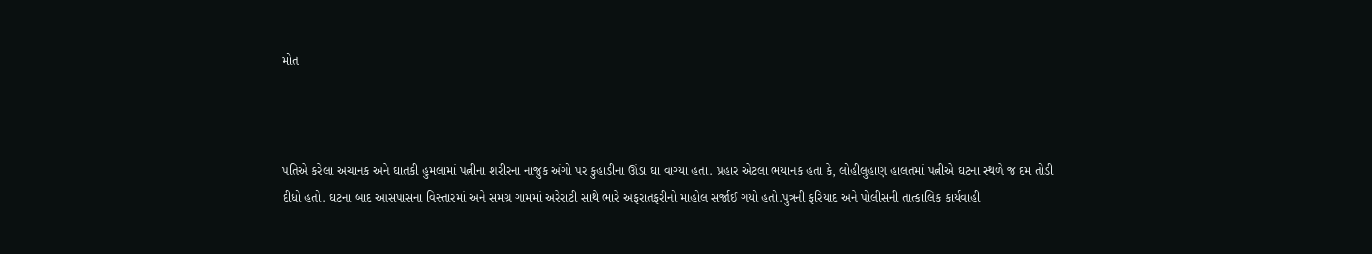મોત



પતિએ કરેલા અચાનક અને ઘાતકી હુમલામાં પત્નીના શરીરના નાજુક અંગો પર કુહાડીના ઊંડા ઘા વાગ્યા હતા. પ્રહાર એટલા ભયાનક હતા કે, લોહીલુહાણ હાલતમાં પત્નીએ ઘટના સ્થળે જ દમ તોડી દીધો હતો. ઘટના બાદ આસપાસના વિસ્તારમાં અને સમગ્ર ગામમાં અરેરાટી સાથે ભારે અફરાતફરીનો માહોલ સર્જાઈ ગયો હતો.પુત્રની ફરિયાદ અને પોલીસની તાત્કાલિક કાર્યવાહી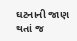ઘટનાની જાણ થતાં જ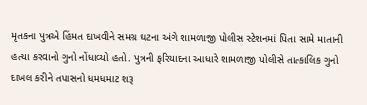મૃતકના પુત્રએ હિંમત દાખવીને સમગ્ર ઘટના અંગે શામળાજી પોલીસ સ્ટેશનમાં પિતા સામે માતાની હત્યા કરવાનો ગુનો નોંધાવ્યો હતો. પુત્રની ફરિયાદના આધારે શામળાજી પોલીસે તાત્કાલિક ગુનો દાખલ કરીને તપાસનો ધમધમાટ શરૂ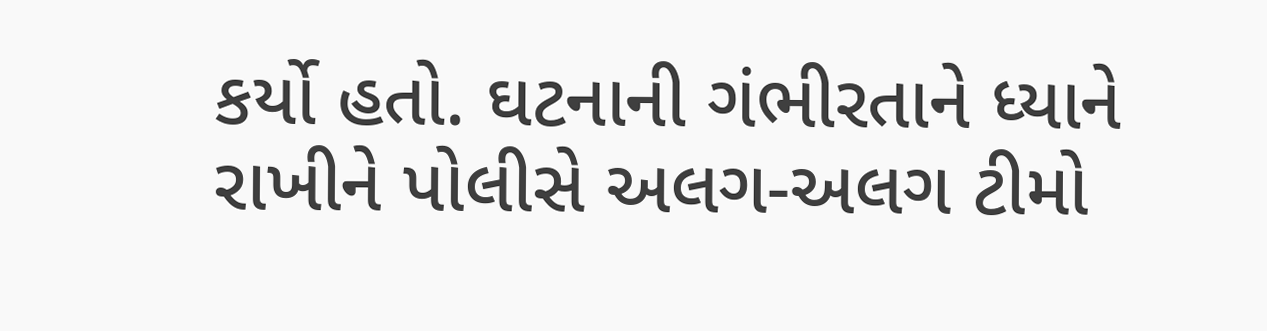કર્યો હતો. ઘટનાની ગંભીરતાને ધ્યાને રાખીને પોલીસે અલગ-અલગ ટીમો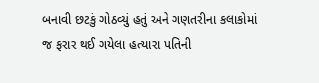બનાવી છટકું ગોઠવ્યું હતું અને ગણતરીના કલાકોમાં જ ફરાર થઈ ગયેલા હત્યારા પતિની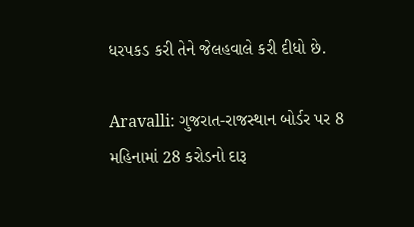ધરપકડ કરી તેને જેલહવાલે કરી દીધો છે.

Aravalli: ગુજરાત-રાજસ્થાન બોર્ડર પર 8 મહિનામાં 28 કરોડનો દારૂ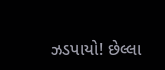ઝડપાયો! છેલ્લા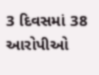3 દિવસમાં 38 આરોપીઓ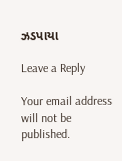ઝડપાયા

Leave a Reply

Your email address will not be published.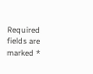Required fields are marked *